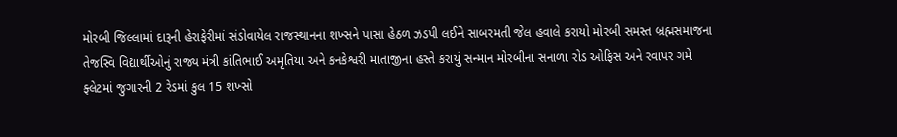મોરબી જિલ્લામાં દારૂની હેરાફેરીમાં સંડોવાયેલ રાજસ્થાનના શખ્સને પાસા હેઠળ ઝડપી લઈને સાબરમતી જેલ હવાલે કરાયો મોરબી સમસ્ત બ્રહ્મસમાજના તેજસ્વિ વિદ્યાર્થીઓનું રાજ્ય મંત્રી કાંતિભાઈ અમૃતિયા અને કનકેશ્વરી માતાજીના હસ્તે કરાયું સન્માન મોરબીના સનાળા રોડ ઓફિસ અને રવાપર ગમે ફ્લેટમાં જુગારની 2 રેડમાં કુલ 15 શખ્સો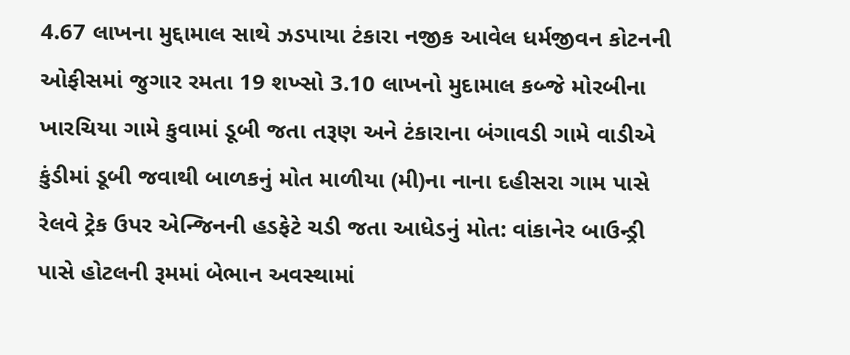4.67 લાખના મુદ્દામાલ સાથે ઝડપાયા ટંકારા નજીક આવેલ ધર્મજીવન કોટનની ઓફીસમાં જુગાર રમતા 19 શખ્સો 3.10 લાખનો મુદામાલ કબ્જે મોરબીના ખારચિયા ગામે કુવામાં ડૂબી જતા તરૂણ અને ટંકારાના બંગાવડી ગામે વાડીએ કુંડીમાં ડૂબી જવાથી બાળકનું મોત માળીયા (મી)ના નાના દહીસરા ગામ પાસે રેલવે ટ્રેક ઉપર એન્જિનની હડફેટે ચડી જતા આધેડનું મોત: વાંકાનેર બાઉન્ડ્રી પાસે હોટલની રૂમમાં બેભાન અવસ્થામાં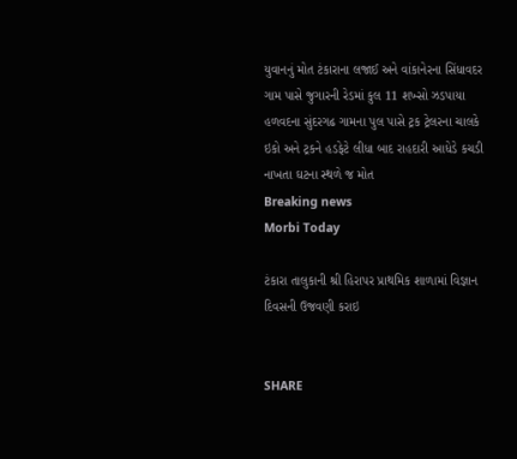યુવાનનું મોત ટંકારાના લજાઈ અને વાંકાનેરના સિંધાવદર ગામ પાસે જુગારની રેડમાં કુલ 11 શખ્સો ઝડપાયા હળવદના સુંદરગઢ ગામના પુલ પાસે ટ્રક ટ્રેલરના ચાલકે ઇકો અને ટ્રકને હડફેટે લીધા બાદ રાહદારી આધેડે કચડી નાખતા ઘટના સ્થળે જ મોત
Breaking news
Morbi Today

ટંકારા તાલુકાની શ્રી હિરાપર પ્રાથમિક શાળામાં વિજ્ઞાન દિવસની ઉજવણી કરાઇ


SHARE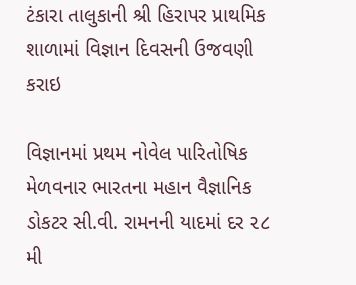ટંકારા તાલુકાની શ્રી હિરાપર પ્રાથમિક શાળામાં વિજ્ઞાન દિવસની ઉજવણી કરાઇ

વિજ્ઞાનમાં પ્રથમ નોવેલ પારિતોષિક મેળવનાર ભારતના મહાન વૈજ્ઞાનિક ડોકટર સી.વી. રામનની યાદમાં દર ૨૮ મી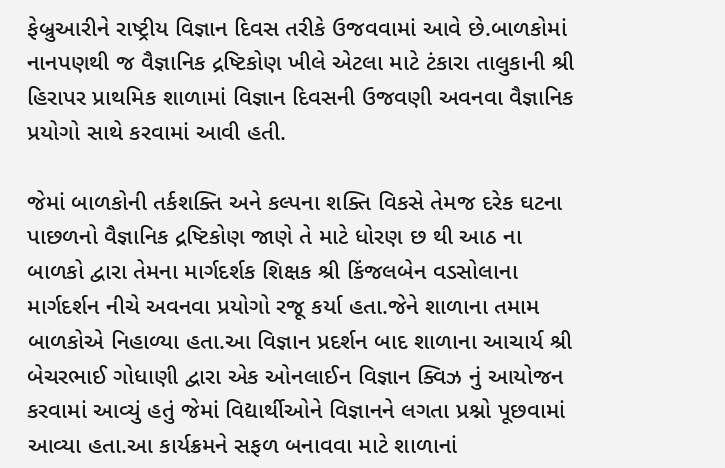ફેબ્રુઆરીને રાષ્ટ્રીય વિજ્ઞાન દિવસ તરીકે ઉજવવામાં આવે છે.બાળકોમાં નાનપણથી જ વૈજ્ઞાનિક દ્રષ્ટિકોણ ખીલે એટલા માટે ટંકારા તાલુકાની શ્રી હિરાપર પ્રાથમિક શાળામાં વિજ્ઞાન દિવસની ઉજવણી અવનવા વૈજ્ઞાનિક પ્રયોગો સાથે કરવામાં આવી હતી.

જેમાં બાળકોની તર્કશક્તિ અને કલ્પના શક્તિ વિકસે તેમજ દરેક ઘટના પાછળનો વૈજ્ઞાનિક દ્રષ્ટિકોણ જાણે તે માટે ધોરણ છ થી આઠ ના બાળકો દ્વારા તેમના માર્ગદર્શક શિક્ષક શ્રી કિંજલબેન વડસોલાના માર્ગદર્શન નીચે અવનવા પ્રયોગો રજૂ કર્યા હતા.જેને શાળાના તમામ બાળકોએ નિહાળ્યા હતા.આ વિજ્ઞાન પ્રદર્શન બાદ શાળાના આચાર્ય શ્રી બેચરભાઈ ગોધાણી દ્વારા એક ઓનલાઈન વિજ્ઞાન ક્વિઝ નું આયોજન કરવામાં આવ્યું હતું જેમાં વિદ્યાર્થીઓને વિજ્ઞાનને લગતા પ્રશ્નો પૂછવામાં આવ્યા હતા.આ કાર્યક્રમને સફળ બનાવવા માટે શાળાનાં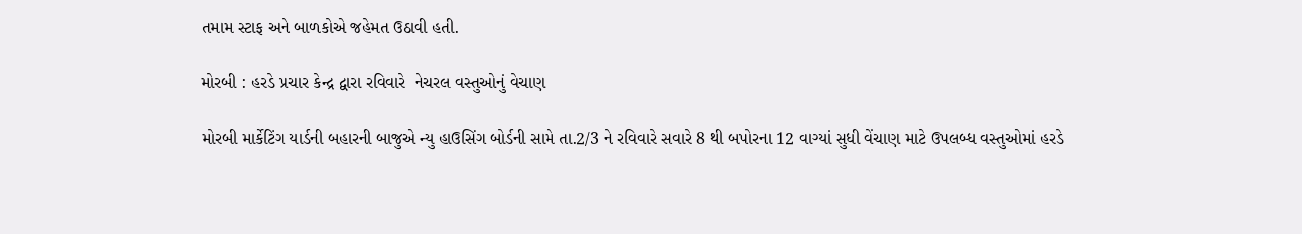તમામ સ્ટાફ અને બાળકોએ જહેમત ઉઠાવી હતી.

મોરબી : હરડે પ્રચાર કેન્દ્ર દ્વારા રવિવારે  નેચરલ વસ્તુઓનું વેચાણ

મોરબી માર્કેટિંગ યાર્ડની બહારની બાજુએ ન્યુ હાઉસિંગ બોર્ડની સામે તા.2/3 ને રવિવારે સવારે 8 થી બપોરના 12 વાગ્યાં સુધી વેંચાણ માટે ઉપલબ્ધ વસ્તુઓમાં હરડે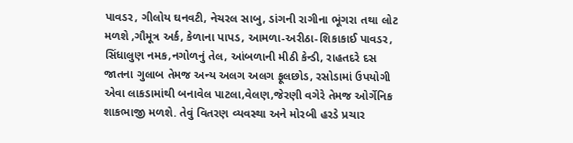પાવડર, ગીલોય ઘનવટી, નેચરલ સાબુ, ડાંગની રાગીના ભૂંગરા તથા લોટ મળશે ,ગૌમૂત્ર અર્ક, કેળાના પાપડ, આમળા-અરીઠા-શિકાકાઈ પાવડર, સિંધાલુણ નમક,નગોળનું તેલ, આંબળાની મીઠી કેન્ડી, રાહતદરે દસ જાતના ગુલાબ તેમજ અન્ય અલગ અલગ ફૂલછોડ, રસોડામાં ઉપયોગી એવા લાકડામાંથી બનાવેલ પાટલા,વેલણ,જેરણી વગેરે તેમજ ઓર્ગેનિક શાકભાજી મળશે. તેવું વિતરણ વ્યવસ્થા અને મોરબી હરડે પ્રચાર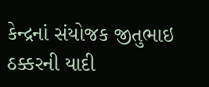કેન્દ્રનાં સંયોજક જીતુભાઇ ઠક્કરની યાદી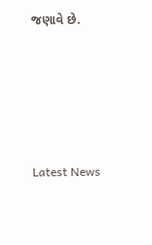જણાવે છે.






Latest News